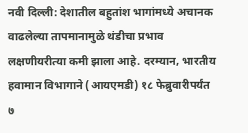नवी दिल्ली: देशातील बहुतांश भागांमध्ये अचानक वाढलेल्या तापमानामुळे थंडीचा प्रभाव लक्षणीयरीत्या कमी झाला आहे. दरम्यान, भारतीय हवामान विभागाने (आयएमडी) १८ फेब्रुवारीपर्यंत ७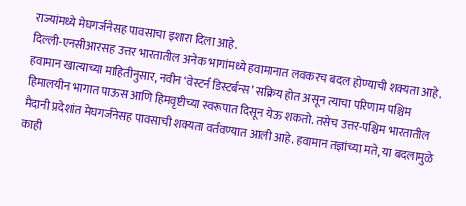राज्यांमध्ये मेघगर्जनेसह पावसाचा इशारा दिला आहे.
दिल्ली-एनसीआरसह उत्तर भारतातील अनेक भागांमध्ये हवामानात लवकरच बदल होण्याची शक्यता आहे. हवामान खात्याच्या माहितीनुसार, नवीन ‘वेस्टर्न डिस्टर्बन्स’ सक्रिय होत असून त्याचा परिणाम पश्चिम हिमालयीन भागात पाऊस आणि हिमवृष्टीच्या स्वरूपात दिसून येऊ शकतो. तसेच उत्तर-पश्चिम भारतातील मैदानी प्रदेशांत मेघगर्जनेसह पावसाची शक्यता वर्तवण्यात आली आहे. हवामान तज्ञांच्या मते, या बदलामुळे काही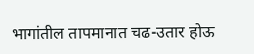भागांतील तापमानात चढ-उतार होऊ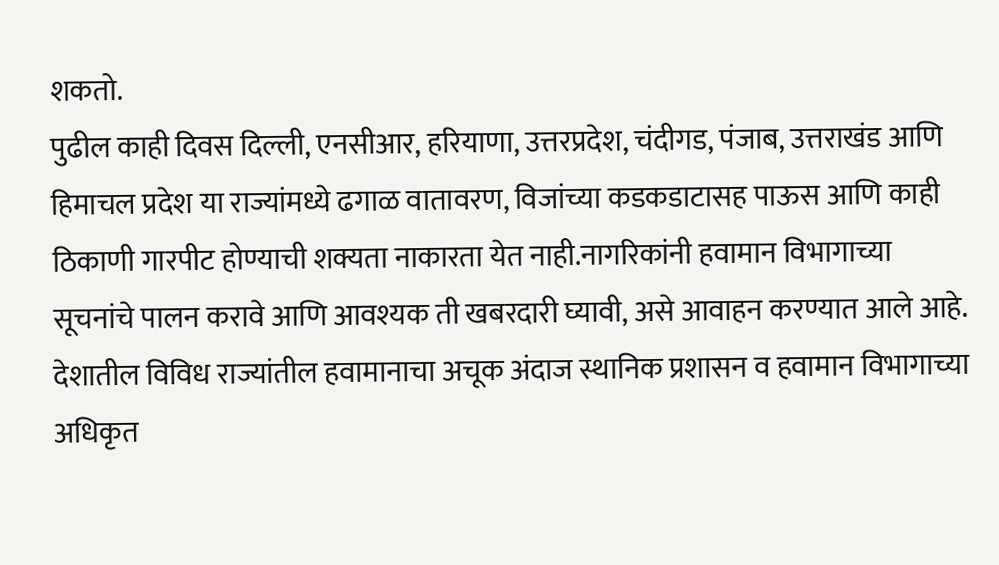शकतो.
पुढील काही दिवस दिल्ली, एनसीआर, हरियाणा, उत्तरप्रदेश, चंदीगड, पंजाब, उत्तराखंड आणि हिमाचल प्रदेश या राज्यांमध्ये ढगाळ वातावरण, विजांच्या कडकडाटासह पाऊस आणि काही ठिकाणी गारपीट होण्याची शक्यता नाकारता येत नाही.नागरिकांनी हवामान विभागाच्या सूचनांचे पालन करावे आणि आवश्यक ती खबरदारी घ्यावी, असे आवाहन करण्यात आले आहे. देशातील विविध राज्यांतील हवामानाचा अचूक अंदाज स्थानिक प्रशासन व हवामान विभागाच्या अधिकृत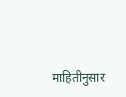माहितीनुसार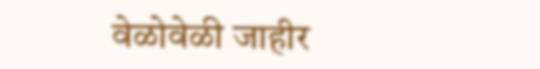वेळोवेळी जाहीर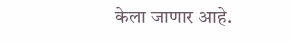केला जाणार आहे.